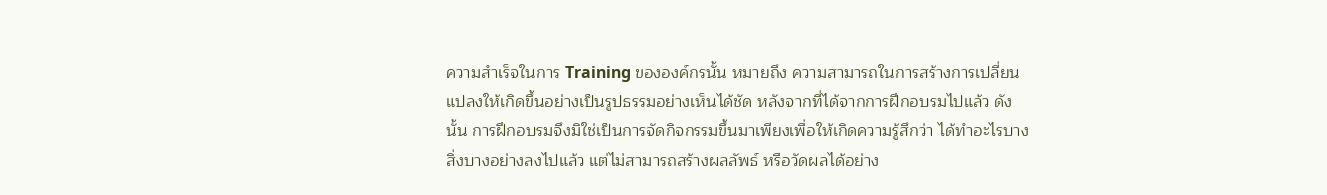ความสำเร็จในการ Training ขององค์กรนั้น หมายถึง ความสามารถในการสร้างการเปลี่ยนแปลงให้เกิดขึ้นอย่างเป็นรูปธรรมอย่างเห็นได้ชัด หลังจากที่ได้จากการฝึกอบรมไปแล้ว ดังนั้น การฝึกอบรมจึงมิใช่เป็นการจัดกิจกรรมขึ้นมาเพียงเพื่อให้เกิดความรู้สึกว่า ได้ทำอะไรบางสิ่งบางอย่างลงไปแล้ว แต่ไม่สามารถสร้างผลลัพธ์ หรือวัดผลได้อย่าง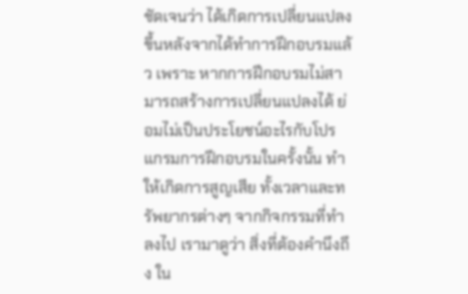ชัดเจนว่า ได้เกิดการเปลี่ยนแปลงขึ้นหลังจากได้ทำการฝึกอบรมแล้ว เพราะ หากการฝึกอบรมไม่สามารถสร้างการเปลี่ยนแปลงได้ ย่อมไม่เป็นประโยชน์อะไรกับโปรแกรมการฝึกอบรมในครั้งนั้น ทำให้เกิดการสูญเสีย ทั้งเวลาและทรัพยากรต่างๆ จากกิจกรรมที่ทำลงไป เรามาดูว่า สิ่งที่ต้องคำนึงถึง ใน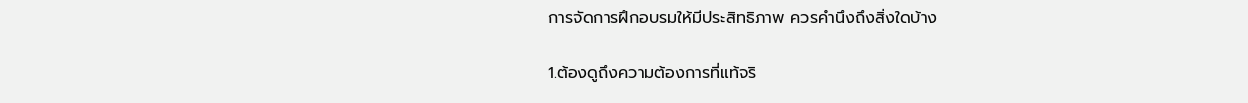การจัดการฝึกอบรมให้มีประสิทธิภาพ ควรคำนึงถึงสิ่งใดบ้าง

1.ต้องดูถึงความต้องการที่แท้จริ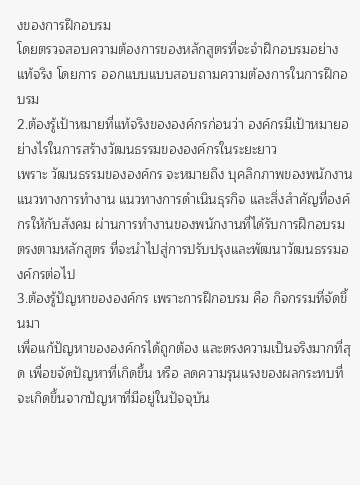งของการฝึกอบรม
โดยตรวจสอบความต้องการของหลักสูตรที่จะจำฝึกอบรมอย่างแท้จริง โดยการ ออกแบบแบบสอบถามความต้องการในการฝึกอบรม
2.ต้องรู้เป้าหมายที่แท้จริงขององค์กรก่อนว่า องค์กรมีเป้าหมายอย่างไรในการสร้างวัฒนธรรมขององค์กรในระยะยาว
เพราะ วัฒนธรรมขององค์กร จะหมายถึง บุคลิกภาพของพนักงาน แนวทางการทำงาน แนวทางการดำเนินธุรกิจ และสิ่งสำคัญที่องค์กรให้กับสังคม ผ่านการทำงานของพนักงานที่ได้รับการฝึกอบรม ตรงตามหลักสูตร ที่จะนำไปสู่การปรับปรุงและพัฒนาวัฒนธรรมองค์กรต่อไป
3.ต้องรู้ปัญหาขององค์กร เพราะการฝึกอบรม คือ กิจกรรมที่จัดขึ้นมา
เพื่อแก้ปัญหาขององค์กรได้ถูกต้อง และตรงความเป็นจริงมากที่สุด เพื่อขจัดปัญหาที่เกิดขึ้น หรือ ลดความรุนแรงของผลกระทบที่จะเกิดขึ้นจากปัญหาที่มีอยู่ในปัจจุบัน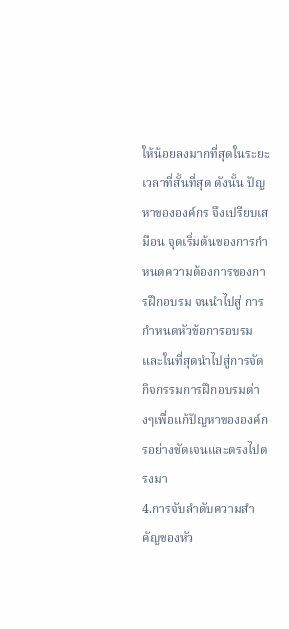ให้น้อยลงมากที่สุดในระยะเวลาที่สั้นที่สุด ดังนั้น ปัญหาขององค์กร จึงเปรียบเสมือน จุดเริ่มต้นของการกำหนดความต้องการของการฝึกอบรม จนนำไปสู่ การกำหนดหัวข้อการอบรม และในที่สุดนำไปสู่การจัดกิจกรรมการฝึกอบรมต่างๆเพื่อแก้ปัญหาขององค์กรอย่างชัดเจนและตรงไปตรงมา
4.การจับลำดับความสำคัญของหัว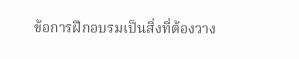ข้อการฝึกอบรมเป็นสิ่งที่ต้องวาง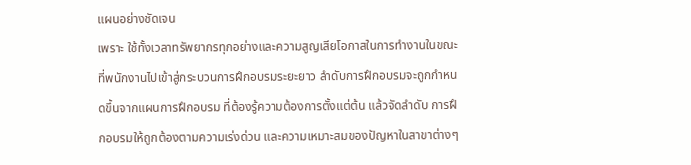แผนอย่างชัดเจน
เพราะ ใช้ทั้งเวลาทรัพยากรทุกอย่างและความสูญเสียโอกาสในการทำงานในขณะที่พนักงานไปเข้าสู่กระบวนการฝึกอบรมระยะยาว ลำดับการฝึกอบรมจะถูกกำหนดขึ้นจากแผนการฝึกอบรม ที่ต้องรู้ความต้องการตั้งแต่ต้น แล้วจัดลำดับ การฝึกอบรมให้ถูกต้องตามความเร่งด่วน และความเหมาะสมของปัญหาในสาขาต่างๆ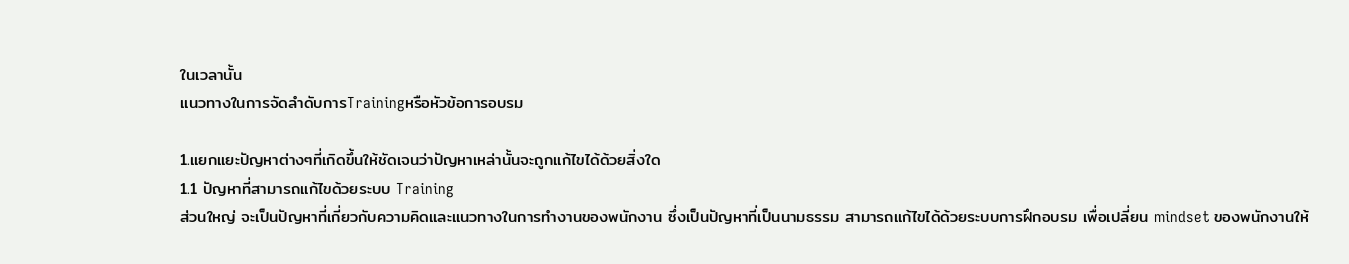ในเวลานั้น
แนวทางในการจัดลำดับการTrainingหรือหัวข้อการอบรม

1.แยกแยะปัญหาต่างๆที่เกิดขึ้นให้ชัดเจนว่าปัญหาเหล่านั้นจะถูกแก้ไขได้ด้วยสิ่งใด
1.1 ปัญหาที่สามารถแก้ไขด้วยระบบ Training
ส่วนใหญ่ จะเป็นปัญหาที่เกี่ยวกับความคิดและแนวทางในการทำงานของพนักงาน ซึ่งเป็นปัญหาที่เป็นนามธรรม สามารถแก้ไขได้ด้วยระบบการฝึกอบรม เพื่อเปลี่ยน mindset ของพนักงานให้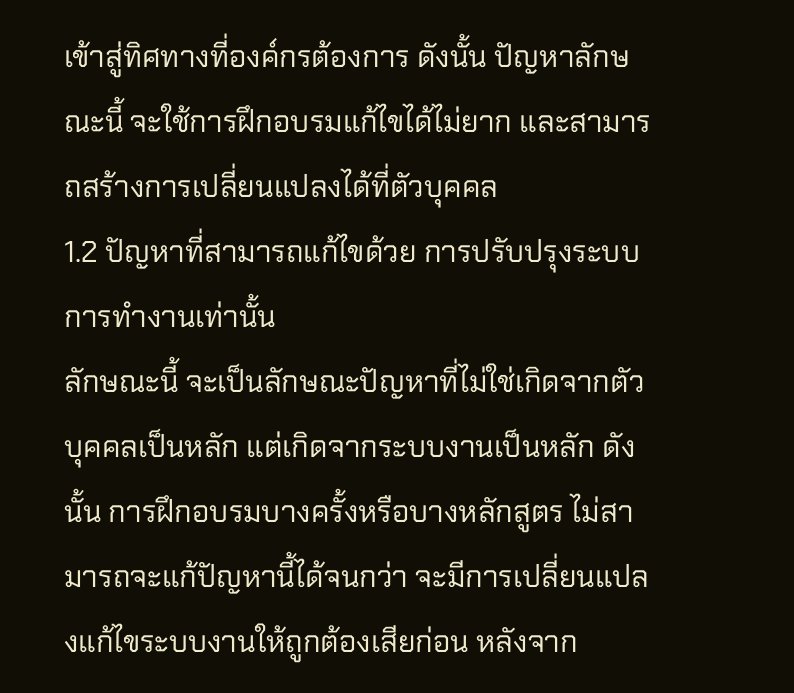เข้าสู่ทิศทางที่องค์กรต้องการ ดังนั้น ปัญหาลักษณะนี้ จะใช้การฝึกอบรมแก้ไขได้ไม่ยาก และสามารถสร้างการเปลี่ยนแปลงได้ที่ตัวบุคคล
1.2 ปัญหาที่สามารถแก้ไขด้วย การปรับปรุงระบบการทำงานเท่านั้น
ลักษณะนี้ จะเป็นลักษณะปัญหาที่ไม่ใช่เกิดจากตัวบุคคลเป็นหลัก แต่เกิดจากระบบงานเป็นหลัก ดังนั้น การฝึกอบรมบางครั้งหรือบางหลักสูตร ไม่สามารถจะแก้ปัญหานี้ได้จนกว่า จะมีการเปลี่ยนแปลงแก้ไขระบบงานให้ถูกต้องเสียก่อน หลังจาก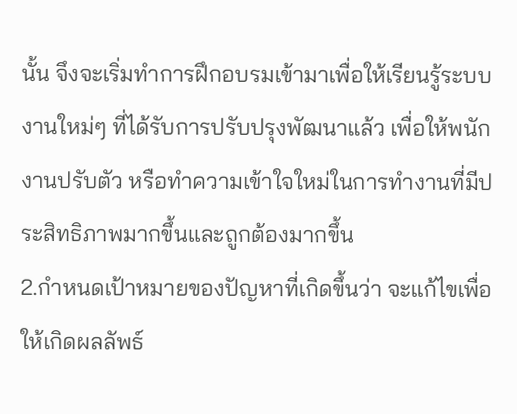นั้น จึงจะเริ่มทำการฝึกอบรมเข้ามาเพื่อให้เรียนรู้ระบบงานใหม่ๆ ที่ได้รับการปรับปรุงพัฒนาแล้ว เพื่อให้พนักงานปรับตัว หรือทำความเข้าใจใหม่ในการทำงานที่มีประสิทธิภาพมากขึ้นและถูกต้องมากขึ้น
2.กำหนดเป้าหมายของปัญหาที่เกิดขึ้นว่า จะแก้ไขเพื่อให้เกิดผลลัพธ์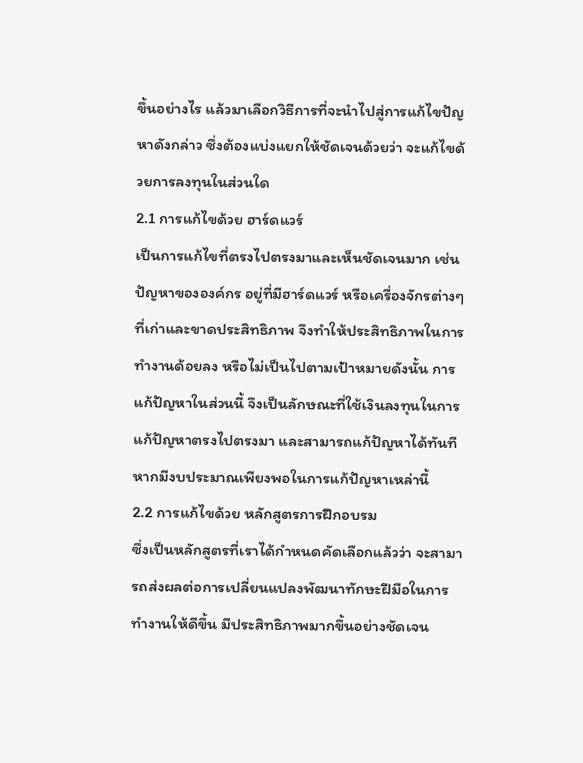ขึ้นอย่างไร แล้วมาเลือกวิธีการที่จะนำไปสู่การแก้ไขปัญหาดังกล่าว ซึ่งต้องแบ่งแยกให้ชัดเจนด้วยว่า จะแก้ไขด้วยการลงทุนในส่วนใด
2.1 การแก้ไขด้วย ฮาร์ดแวร์
เป็นการแก้ไขที่ตรงไปตรงมาและเห็นชัดเจนมาก เช่น ปัญหาขององค์กร อยู่ที่มีฮาร์ดแวร์ หรือเครื่องจักรต่างๆที่เก่าและขาดประสิทธิภาพ จึงทำให้ประสิทธิภาพในการทำงานด้อยลง หรือไม่เป็นไปตามเป้าหมายดังนั้น การแก้ปัญหาในส่วนนี้ จึงเป็นลักษณะที่ใช้เงินลงทุนในการแก้ปัญหาตรงไปตรงมา และสามารถแก้ปัญหาได้ทันที หากมีงบประมาณเพียงพอในการแก้ปัญหาเหล่านี้
2.2 การแก้ไขด้วย หลักสูตรการฝึกอบรม
ซึ่งเป็นหลักสูตรที่เราได้กำหนดคัดเลือกแล้วว่า จะสามารถส่งผลต่อการเปลี่ยนแปลงพัฒนาทักษะฝีมือในการทำงานให้ดีขึ้น มีประสิทธิภาพมากขึ้นอย่างชัดเจน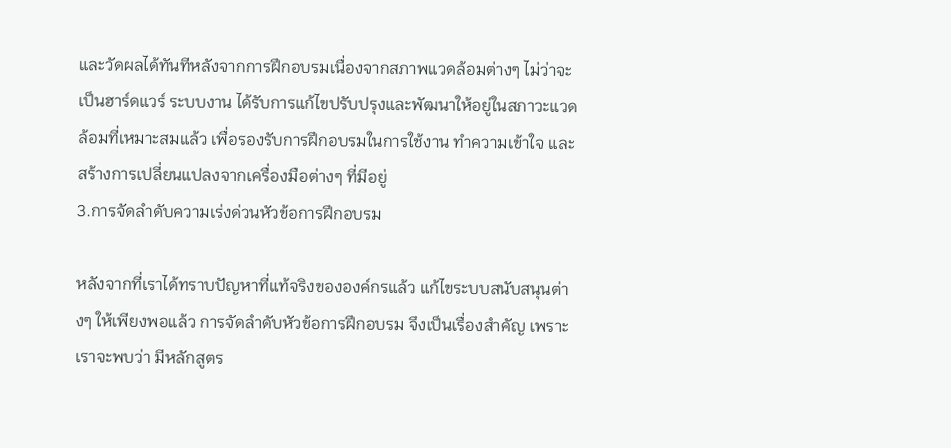และวัดผลได้ทันทีหลังจากการฝึกอบรมเนื่องจากสภาพแวดล้อมต่างๆ ไม่ว่าจะเป็นฮาร์ดแวร์ ระบบงาน ได้รับการแก้ไขปรับปรุงและพัฒนาให้อยู่ในสภาวะแวดล้อมที่เหมาะสมแล้ว เพื่อรองรับการฝึกอบรมในการใช้งาน ทำความเข้าใจ และสร้างการเปลี่ยนแปลงจากเครื่องมือต่างๆ ที่มีอยู่
3.การจัดลำดับความเร่งด่วนหัวข้อการฝึกอบรม

หลังจากที่เราได้ทราบปัญหาที่แท้จริงขององค์กรแล้ว แก้ไขระบบสนับสนุนต่างๆ ให้เพียงพอแล้ว การจัดลำดับหัวข้อการฝึกอบรม จึงเป็นเรื่องสำคัญ เพราะเราจะพบว่า มีหลักสูตร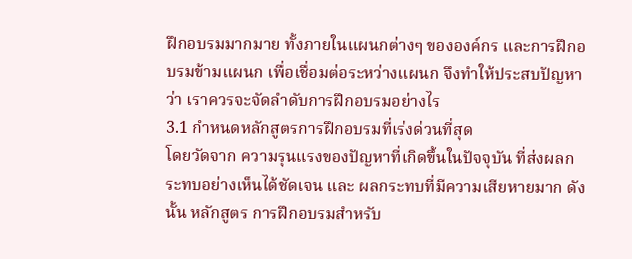ฝึกอบรมมากมาย ทั้งภายในแผนกต่างๆ ขององค์กร และการฝึกอบรมข้ามแผนก เพื่อเชื่อมต่อระหว่างแผนก จึงทำให้ประสบปัญหาว่า เราควรจะจัดลำดับการฝึกอบรมอย่างไร
3.1 กำหนดหลักสูตรการฝึกอบรมที่เร่งด่วนที่สุด
โดยวัดจาก ความรุนแรงของปัญหาที่เกิดขึ้นในปัจจุบัน ที่ส่งผลกระทบอย่างเห็นได้ชัดเจน และ ผลกระทบที่มีความเสียหายมาก ดังนั้น หลักสูตร การฝึกอบรมสำหรับ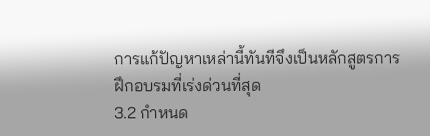การแก้ปัญหาเหล่านี้ทันทีจึงเป็นหลักสูตรการฝึกอบรมที่เร่งด่วนที่สุด
3.2 กำหนด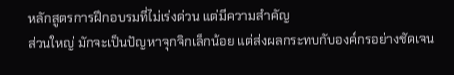หลักสูตรการฝึกอบรมที่ไม่เร่งด่วน แต่มีความสำคัญ
ส่วนใหญ่ มักจะเป็นปัญหาจุกจิกเล็กน้อย แต่ส่งผลกระทบกับองค์กรอย่างชัดเจน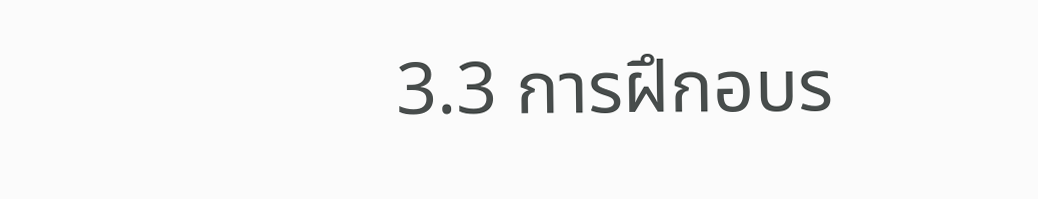3.3 การฝึกอบร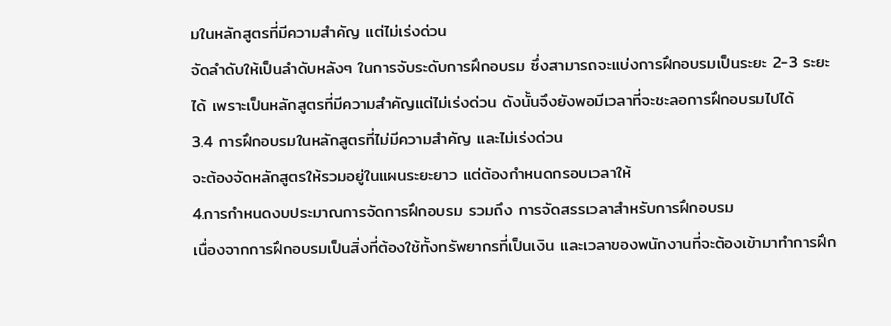มในหลักสูตรที่มีความสำคัญ แต่ไม่เร่งด่วน
จัดลำดับให้เป็นลำดับหลังๆ ในการจับระดับการฝึกอบรม ซึ่งสามารถจะแบ่งการฝึกอบรมเป็นระยะ 2-3 ระยะได้ เพราะเป็นหลักสูตรที่มีความสำคัญแต่ไม่เร่งด่วน ดังนั้นจึงยังพอมีเวลาที่จะชะลอการฝึกอบรมไปได้
3.4 การฝึกอบรมในหลักสูตรที่ไม่มีความสำคัญ และไม่เร่งด่วน
จะต้องจัดหลักสูตรให้รวมอยู่ในแผนระยะยาว แต่ต้องกำหนดกรอบเวลาให้
4.การกำหนดงบประมาณการจัดการฝึกอบรม รวมถึง การจัดสรรเวลาสำหรับการฝึกอบรม
เนื่องจากการฝึกอบรมเป็นสิ่งที่ต้องใช้ทั้งทรัพยากรที่เป็นเงิน และเวลาของพนักงานที่จะต้องเข้ามาทำการฝึก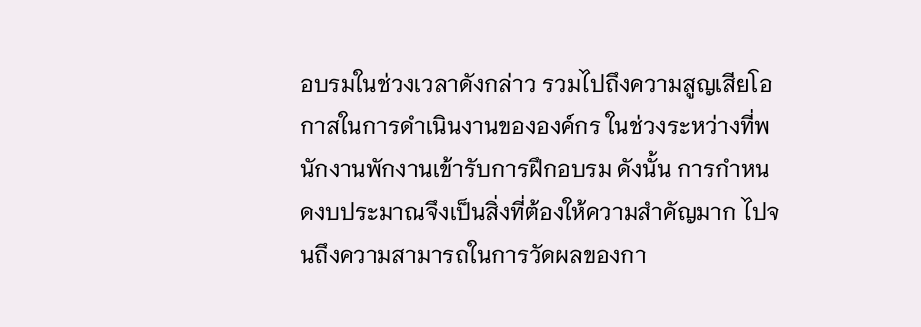อบรมในช่วงเวลาดังกล่าว รวมไปถึงความสูญเสียโอกาสในการดำเนินงานขององค์กร ในช่วงระหว่างที่พนักงานพักงานเข้ารับการฝึกอบรม ดังนั้น การกำหนดงบประมาณจึงเป็นสิ่งที่ต้องให้ความสำคัญมาก ไปจนถึงความสามารถในการวัดผลของกา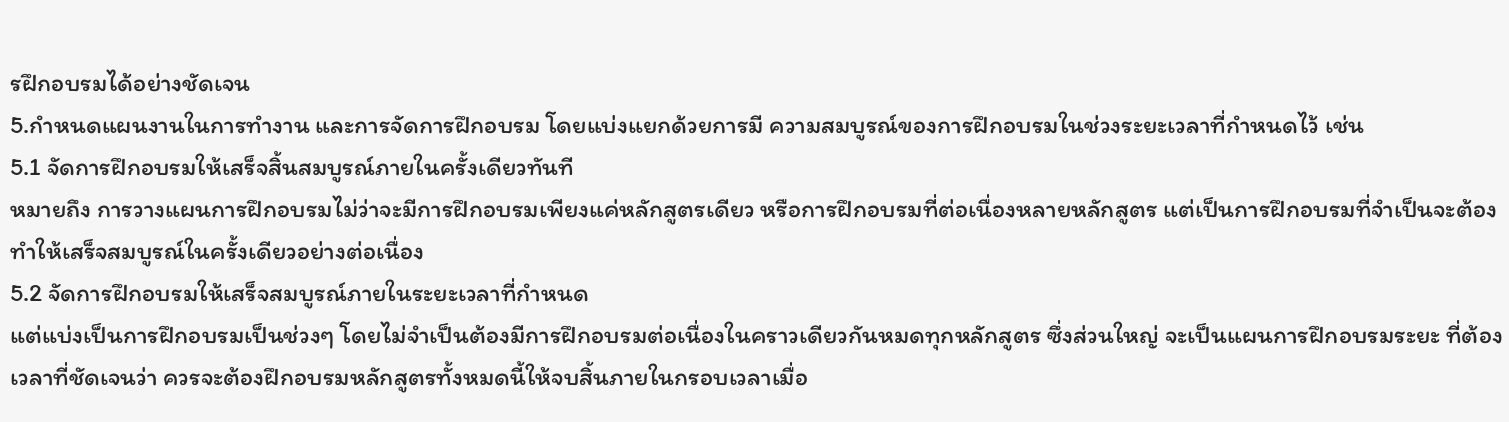รฝึกอบรมได้อย่างชัดเจน
5.กำหนดแผนงานในการทำงาน และการจัดการฝึกอบรม โดยแบ่งแยกด้วยการมี ความสมบูรณ์ของการฝึกอบรมในช่วงระยะเวลาที่กำหนดไว้ เช่น
5.1 จัดการฝึกอบรมให้เสร็จสิ้นสมบูรณ์ภายในครั้งเดียวทันที
หมายถึง การวางแผนการฝึกอบรมไม่ว่าจะมีการฝึกอบรมเพียงแค่หลักสูตรเดียว หรือการฝึกอบรมที่ต่อเนื่องหลายหลักสูตร แต่เป็นการฝึกอบรมที่จำเป็นจะต้องทำให้เสร็จสมบูรณ์ในครั้งเดียวอย่างต่อเนื่อง
5.2 จัดการฝึกอบรมให้เสร็จสมบูรณ์ภายในระยะเวลาที่กำหนด
แต่แบ่งเป็นการฝึกอบรมเป็นช่วงๆ โดยไม่จำเป็นต้องมีการฝึกอบรมต่อเนื่องในคราวเดียวกันหมดทุกหลักสูตร ซึ่งส่วนใหญ่ จะเป็นแผนการฝึกอบรมระยะ ที่ต้องเวลาที่ชัดเจนว่า ควรจะต้องฝึกอบรมหลักสูตรทั้งหมดนี้ให้จบสิ้นภายในกรอบเวลาเมื่อ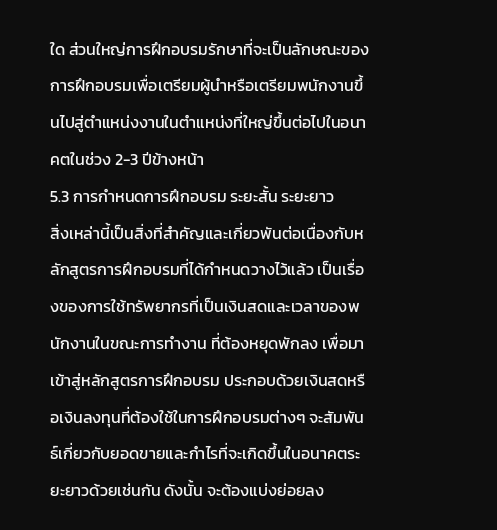ใด ส่วนใหญ่การฝึกอบรมรักษาที่จะเป็นลักษณะของการฝึกอบรมเพื่อเตรียมผู้นำหรือเตรียมพนักงานขึ้นไปสู่ตำแหน่งงานในตำแหน่งที่ใหญ่ขึ้นต่อไปในอนาคตในช่วง 2-3 ปีข้างหน้า
5.3 การกำหนดการฝึกอบรม ระยะสั้น ระยะยาว
สิ่งเหล่านี้เป็นสิ่งที่สำคัญและเกี่ยวพันต่อเนื่องกับหลักสูตรการฝึกอบรมที่ได้กำหนดวางไว้แล้ว เป็นเรื่องของการใช้ทรัพยากรที่เป็นเงินสดและเวลาของพนักงานในขณะการทำงาน ที่ต้องหยุดพักลง เพื่อมาเข้าสู่หลักสูตรการฝึกอบรม ประกอบด้วยเงินสดหรือเงินลงทุนที่ต้องใช้ในการฝึกอบรมต่างๆ จะสัมพันธ์เกี่ยวกับยอดขายและกำไรที่จะเกิดขึ้นในอนาคตระยะยาวด้วยเช่นกัน ดังนั้น จะต้องแบ่งย่อยลง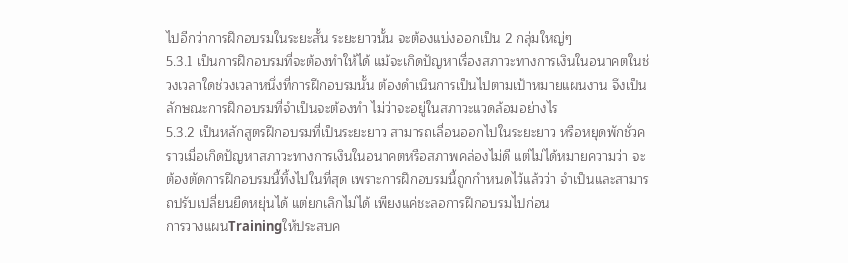ไปอีกว่าการฝึกอบรมในระยะสั้น ระยะยาวนั้น จะต้องแบ่งออกเป็น 2 กลุ่มใหญ่ๆ
5.3.1 เป็นการฝึกอบรมที่จะต้องทำให้ได้ แม้จะเกิดปัญหาเรื่องสภาวะทางการเงินในอนาคตในช่วงเวลาใดช่วงเวลาหนึ่งที่การฝึกอบรมนั้น ต้องดำเนินการเป็นไปตามเป้าหมายแผนงาน จึงเป็นลักษณะการฝึกอบรมที่จำเป็นจะต้องทำ ไม่ว่าจะอยู่ในสภาวะแวดล้อมอย่างไร
5.3.2 เป็นหลักสูตรฝึกอบรมที่เป็นระยะยาว สามารถเลื่อนออกไปในระยะยาว หรือหยุดพักชั่วคราวเมื่อเกิดปัญหาสภาวะทางการเงินในอนาคตหรือสภาพคล่องไม่ดี แต่ไม่ได้หมายความว่า จะต้องตัดการฝึกอบรมนี้ทิ้งไปในที่สุด เพราะการฝึกอบรมนี้ถูกกำหนดไว้แล้วว่า จำเป็นและสามารถปรับเปลี่ยนยืดหยุ่นได้ แต่ยกเลิกไม่ได้ เพียงแค่ชะลอการฝึกอบรมไปก่อน
การวางแผนTrainingให้ประสบค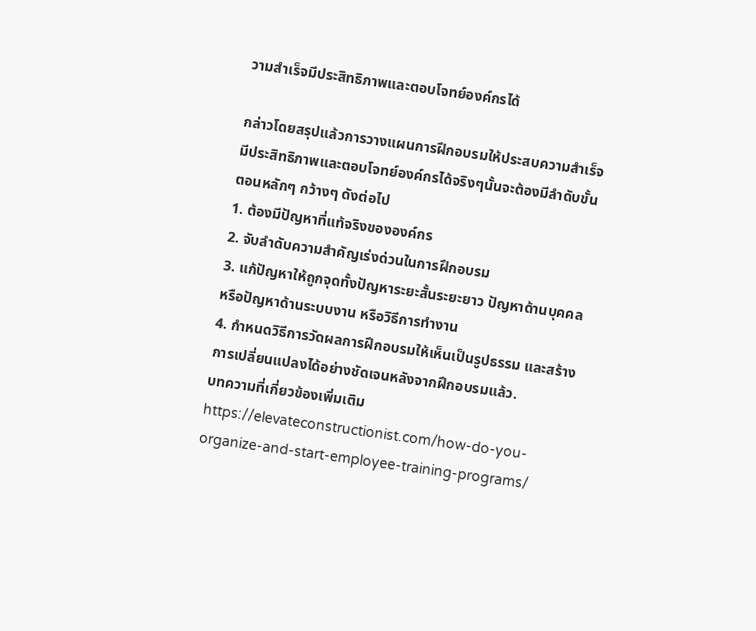วามสำเร็จมีประสิทธิภาพและตอบโจทย์องค์กรได้

กล่าวโดยสรุปแล้วการวางแผนการฝึกอบรมให้ประสบความสำเร็จมีประสิทธิภาพและตอบโจทย์องค์กรได้จริงๆนั้นจะต้องมีลำดับขั้นตอนหลักๆ กว้างๆ ดังต่อไป
1. ต้องมีปัญหาที่แท้จริงขององค์กร
2. จับลำดับความสำคัญเร่งด่วนในการฝึกอบรม
3. แก้ปัญหาให้ถูกจุดทั้งปัญหาระยะสั้นระยะยาว ปัญหาด้านบุคคล หรือปัญหาด้านระบบงาน หรือวิธีการทำงาน
4. กำหนดวิธีการวัดผลการฝึกอบรมให้เห็นเป็นรูปธรรม และสร้างการเปลี่ยนแปลงได้อย่างชัดเจนหลังจากฝึกอบรมแล้ว.
บทความที่เกี่ยวข้องเพิ่มเติม
https://elevateconstructionist.com/how-do-you-organize-and-start-employee-training-programs/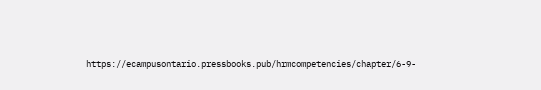https://ecampusontario.pressbooks.pub/hrmcompetencies/chapter/6-9-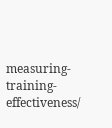measuring-training-effectiveness/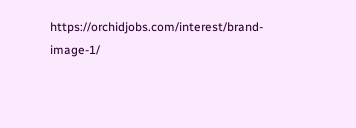https://orchidjobs.com/interest/brand-image-1/